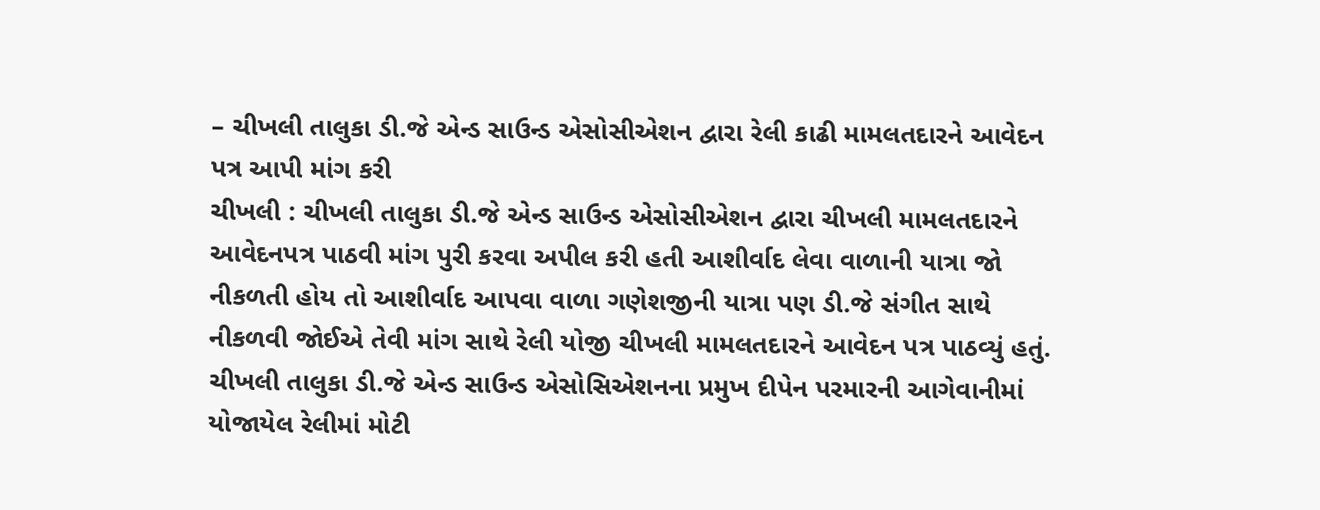– ચીખલી તાલુકા ડી.જે એન્ડ સાઉન્ડ એસોસીએશન દ્વારા રેલી કાઢી મામલતદારને આવેદન પત્ર આપી માંગ કરી
ચીખલી : ચીખલી તાલુકા ડી.જે એન્ડ સાઉન્ડ એસોસીએશન દ્વારા ચીખલી મામલતદારને આવેદનપત્ર પાઠવી માંગ પુરી કરવા અપીલ કરી હતી આશીર્વાદ લેવા વાળાની યાત્રા જો નીકળતી હોય તો આશીર્વાદ આપવા વાળા ગણેશજીની યાત્રા પણ ડી.જે સંગીત સાથે નીકળવી જોઈએ તેવી માંગ સાથે રેલી યોજી ચીખલી મામલતદારને આવેદન પત્ર પાઠવ્યું હતું.
ચીખલી તાલુકા ડી.જે એન્ડ સાઉન્ડ એસોસિએશનના પ્રમુખ દીપેન પરમારની આગેવાનીમાં યોજાયેલ રેલીમાં મોટી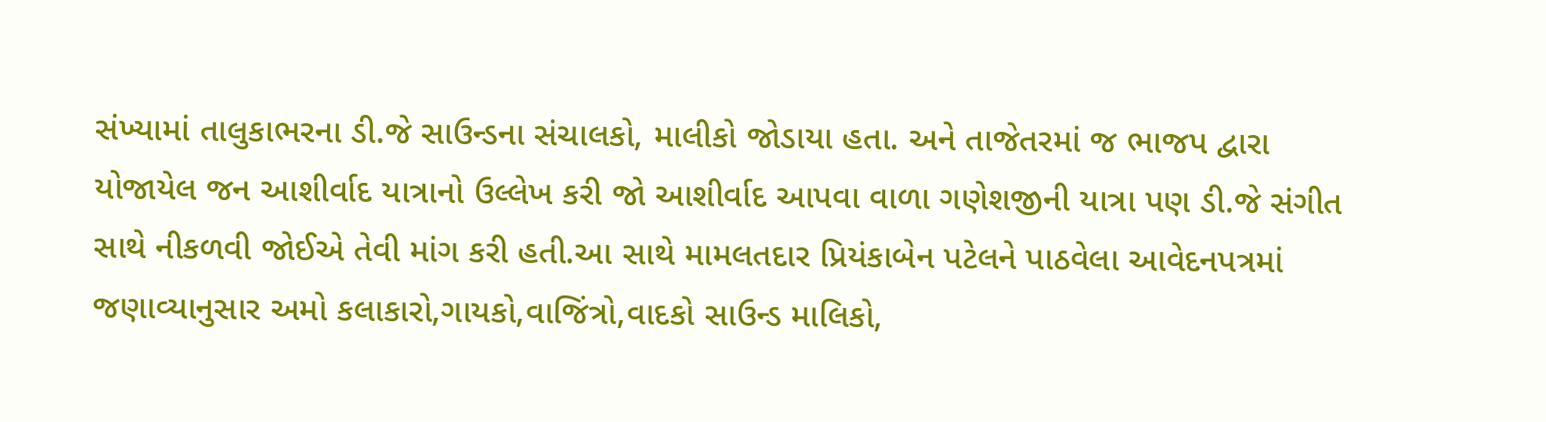સંખ્યામાં તાલુકાભરના ડી.જે સાઉન્ડના સંચાલકો, માલીકો જોડાયા હતા. અને તાજેતરમાં જ ભાજપ દ્વારા યોજાયેલ જન આશીર્વાદ યાત્રાનો ઉલ્લેખ કરી જો આશીર્વાદ આપવા વાળા ગણેશજીની યાત્રા પણ ડી.જે સંગીત સાથે નીકળવી જોઈએ તેવી માંગ કરી હતી.આ સાથે મામલતદાર પ્રિયંકાબેન પટેલને પાઠવેલા આવેદનપત્રમાં જણાવ્યાનુસાર અમો કલાકારો,ગાયકો,વાજિંત્રો,વાદકો સાઉન્ડ માલિકો,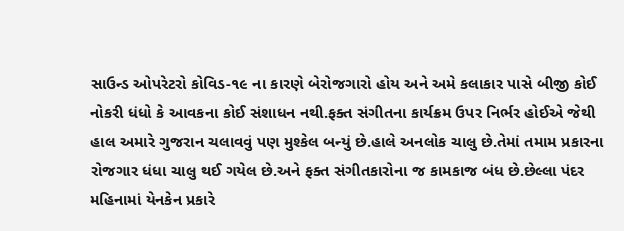સાઉન્ડ ઓપરેટરો કોવિડ-૧૯ ના કારણે બેરોજગારો હોય અને અમે કલાકાર પાસે બીજી કોઈ નોકરી ધંધો કે આવકના કોઈ સંશાધન નથી.ફક્ત સંગીતના કાર્યક્રમ ઉપર નિર્ભર હોઈએ જેથી હાલ અમારે ગુજરાન ચલાવવું પણ મુશ્કેલ બન્યું છે.હાલે અનલોક ચાલુ છે.તેમાં તમામ પ્રકારના રોજગાર ધંધા ચાલુ થઈ ગયેલ છે.અને ફક્ત સંગીતકારોના જ કામકાજ બંધ છે.છેલ્લા પંદર મહિનામાં યેનકેન પ્રકારે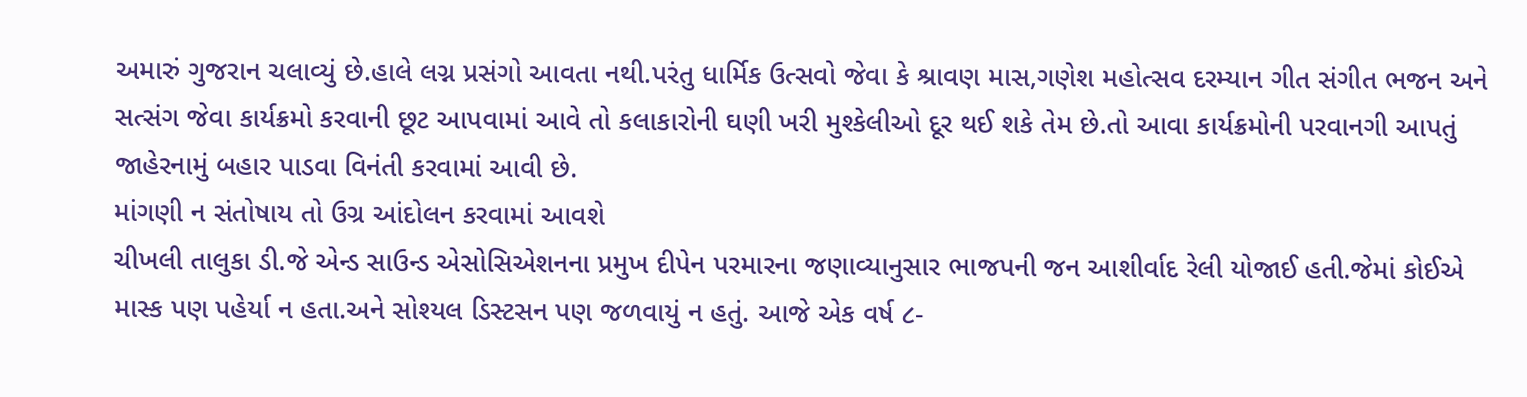અમારું ગુજરાન ચલાવ્યું છે.હાલે લગ્ન પ્રસંગો આવતા નથી.પરંતુ ધાર્મિક ઉત્સવો જેવા કે શ્રાવણ માસ,ગણેશ મહોત્સવ દરમ્યાન ગીત સંગીત ભજન અને સત્સંગ જેવા કાર્યક્રમો કરવાની છૂટ આપવામાં આવે તો કલાકારોની ઘણી ખરી મુશ્કેલીઓ દૂર થઈ શકે તેમ છે.તો આવા કાર્યક્રમોની પરવાનગી આપતું જાહેરનામું બહાર પાડવા વિનંતી કરવામાં આવી છે.
માંગણી ન સંતોષાય તો ઉગ્ર આંદોલન કરવામાં આવશે
ચીખલી તાલુકા ડી.જે એન્ડ સાઉન્ડ એસોસિએશનના પ્રમુખ દીપેન પરમારના જણાવ્યાનુસાર ભાજપની જન આશીર્વાદ રેલી યોજાઈ હતી.જેમાં કોઈએ માસ્ક પણ પહેર્યા ન હતા.અને સોશ્યલ ડિસ્ટસન પણ જળવાયું ન હતું. આજે એક વર્ષ ૮-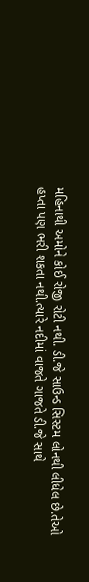મહિનાથી અમોને કોઈ રોજી રોટી નથી. ડી.જે સાઉન્ડ સિસ્ટમ લોનથી લીધેલ છે.તેઓ હપ્તા પણ ભરી શકતા નથી.ત્યારે નદીમાં વાજતે ગાજતે ડી.જે સાથે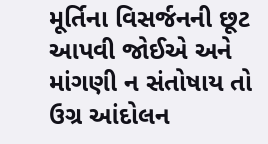મૂર્તિના વિસર્જનની છૂટ આપવી જોઈએ અને માંગણી ન સંતોષાય તો ઉગ્ર આંદોલન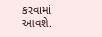કરવામાં આવશે.